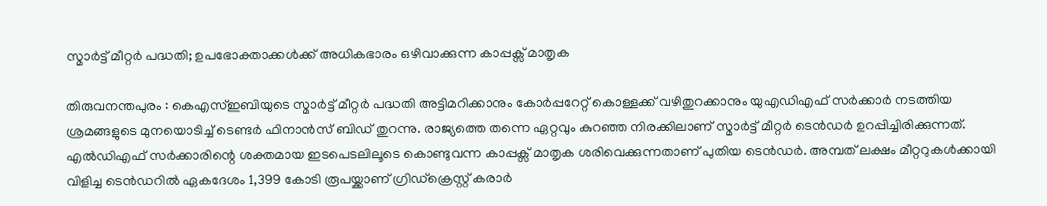സ്മാർട്ട് മീറ്റർ പദ്ധതി; ഉപഭോക്താക്കൾക്ക് അധികഭാരം ഒഴിവാക്കുന്ന കാപ്പക്സ് മാതൃക

തിരുവനന്തപുരം : കെഎസ്ഇബിയുടെ സ്മാർട്ട് മീറ്റർ പദ്ധതി അട്ടിമറിക്കാനും കോർപ്പറേറ്റ് കൊള്ളക്ക് വഴിതുറക്കാനും യുഎഡിഎഫ് സർക്കാർ നടത്തിയ ശ്രമങ്ങളുടെ മുനയൊടിച്ച് ടെണ്ടർ ഫിനാൻസ് ബിഡ് തുറന്നു. രാജ്യത്തെ തന്നെ ഏറ്റവും കുറഞ്ഞ നിരക്കിലാണ് സ്മാർട്ട് മീറ്റർ ടെൻഡർ ഉറപ്പിച്ചിരിക്കുന്നത്. എൽഡിഎഫ് സർക്കാരിന്റെ ശക്തമായ ഇടപെടലിലൂടെ കൊണ്ടുവന്ന കാപ്പക്സ് മാതൃക ശരിവെക്കുന്നതാണ് പുതിയ ടെൻഡർ. അമ്പത് ലക്ഷം മീറ്ററുകൾക്കായി വിളിച്ച ടെൻഡറിൽ ഏകദേശം 1,399 കോടി രൂപയ്ക്കാണ് ഗ്രിഡ്ക്രെസ്റ്റ് കരാർ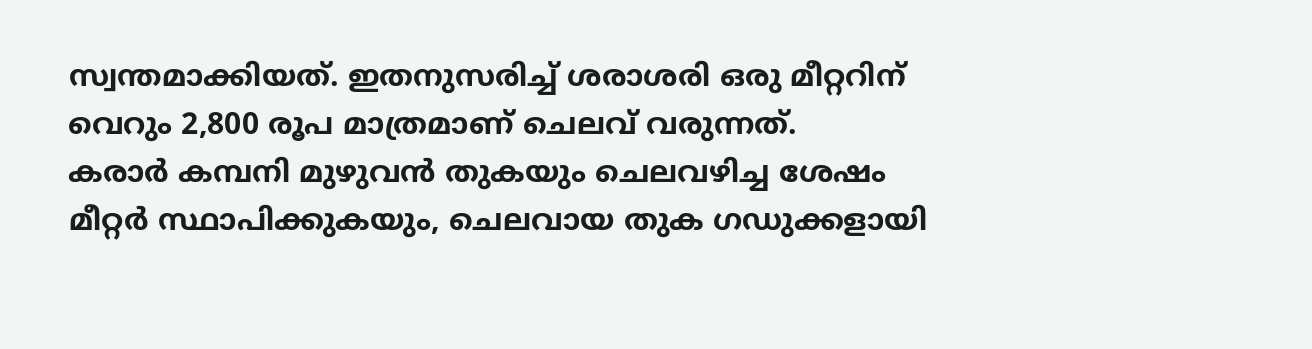സ്വന്തമാക്കിയത്. ഇതനുസരിച്ച് ശരാശരി ഒരു മീറ്ററിന് വെറും 2,800 രൂപ മാത്രമാണ് ചെലവ് വരുന്നത്.
കരാർ കമ്പനി മുഴുവൻ തുകയും ചെലവഴിച്ച ശേഷം മീറ്റർ സ്ഥാപിക്കുകയും, ചെലവായ തുക ഗഡുക്കളായി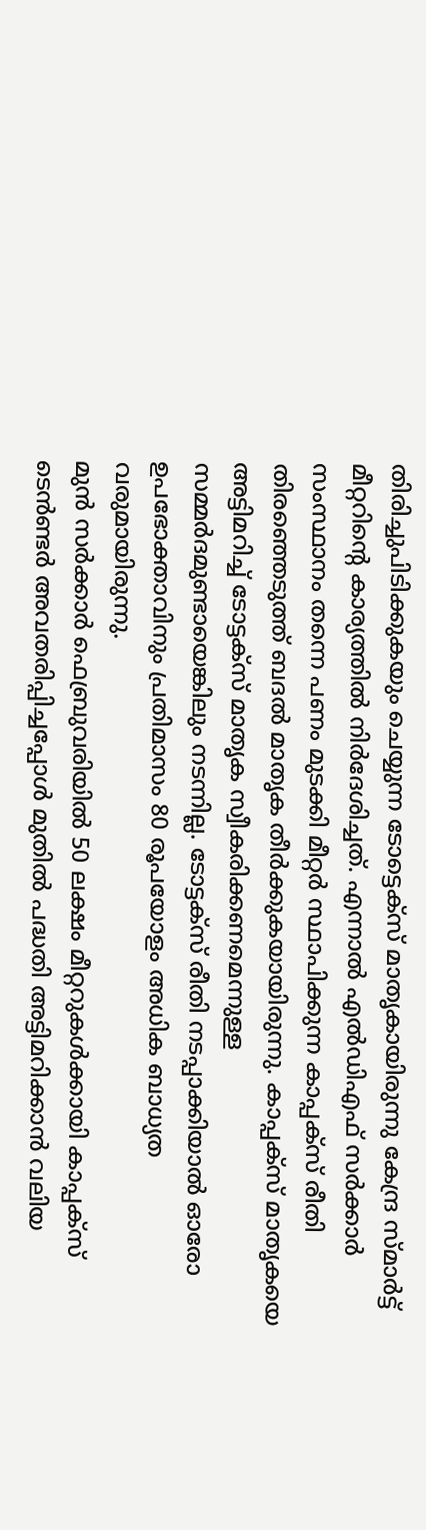തിരിച്ചുപിടിക്കുകയും ചെയ്യുന്ന ടോട്ടെക്സ് മാതൃകായിരുന്നു കേന്ദ്ര സ്മാർട്ട് മീറ്ററിന്റെ കാര്യത്തിൽ നിർദേശിച്ചത്. എന്നാൽ എൽഡിഎഫ് സർക്കാർ സംസ്ഥാനം തന്നെ പണം മുടക്കി മീറ്റർ സ്ഥാപിക്കുന്ന കാപ്പക്സ് രീതി തിരഞ്ഞെടുത്ത് ബദൽ മാതൃക തീർക്കുകയായിരുന്നു. കാപ്പക്സ് മാതൃകയെ അട്ടിമറിച്ച് ടോട്ടക്സ് മാതൃക സ്വീകരിക്കണമെന്നുള്ള സമ്മർദമുണ്ടായെങ്കിലും നടന്നില്ല. ടോട്ടക്സ് രീതി നടപ്പാക്കിയാൽ ഓരോ ഉപഭോക്താവിനും പ്രതിമാസം 80 രൂപയോളം അധിക ബാധ്യത വരുമായിരുന്നു.
മുൻ സർക്കാർ ഫെബ്രുവരിയിൽ 50 ലക്ഷം മീറ്ററുകൾക്കായി കാപ്പക്സ് ടെൻണ്ടർ അവതരിപ്പിച്ചപ്പോൾ മുതിൽ പദ്ധതി അട്ടിമറിക്കാൻ വലിയ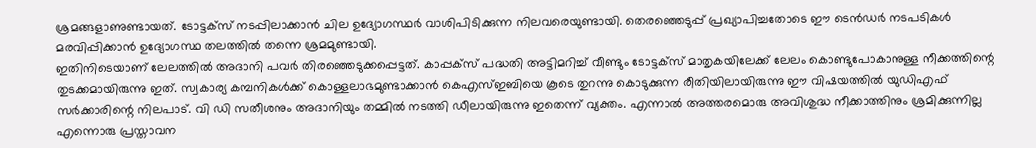ശ്രമങ്ങളാണുണ്ടായത്. ടോട്ടക്സ് നടപ്പിലാക്കാൻ ചില ഉദ്യോഗസ്ഥർ വാശിപിടിക്കുന്ന നിലവരെയുണ്ടായി. തെരഞ്ഞെടുപ്പ് പ്രഖ്യാപിച്ചതോടെ ഈ ടെൻഡർ നടപടികൾ മരവിപ്പിക്കാൻ ഉദ്യോഗസ്ഥ തലത്തിൽ തന്നെ ശ്രമമുണ്ടായി.
ഇതിനിടെയാണ് ലേലത്തിൽ അദാനി പവർ തിരഞ്ഞെടുക്കപ്പെട്ടത്. കാപ്പക്സ് പദ്ധതി അട്ടിമറിച്ച് വീണ്ടും ടോട്ടക്സ് മാതൃകയിലേക്ക് ലേലം കൊണ്ടുപോകാനുള്ള നീക്കത്തിന്റെ തുടക്കമായിരുന്നു ഇത്. സ്വകാര്യ കമ്പനികൾക്ക് കൊള്ളലാഭമുണ്ടാക്കാൻ കെഎസ്ഇബിയെ കൂടെ തുറന്നു കൊടുക്കുന്ന രീതിയിലായിരുന്നു ഈ വിഷയത്തിൽ യുഡിഎഫ് സർക്കാരിന്റെ നിലപാട്. വി ഡി സതീശനും അദാനിയും തമ്മിൽ നടത്തി ഡീലായിരുന്നു ഇതെന്ന് വ്യക്തം. എന്നാൽ അത്തരമൊരു അവിശുദ്ധ നീക്കാത്തിനും ശ്രമിക്കുന്നില്ല എന്നൊരു പ്രസ്താവന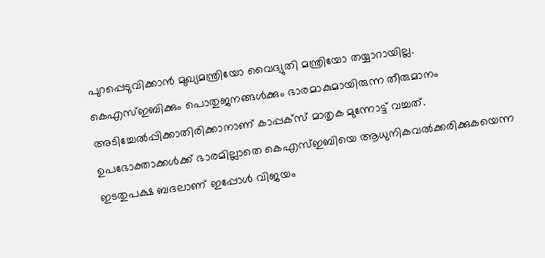പുറപ്പെടുവിക്കാൻ മുഖ്യമന്ത്രിയോ വൈദ്യുതി മന്ത്രിയോ തയ്യാറായില്ല.
കെഎസ്ഇബിക്കും പൊതുജനങ്ങൾക്കും ഭാരമാകുമായിരുന്ന തീരുമാനം അടിച്ചേൽപ്പിക്കാതിരിക്കാനാണ് കാപ്പക്സ് മാതൃക മുന്നോട്ട് വച്ചത്. ഉപഭോക്താക്കൾക്ക് ഭാരമില്ലാതെ കെഎസ്ഇബിയെ ആധുനികവൽക്കരിക്കുകയെന്ന ഇടതുപക്ഷ ബദലാണ് ഇപ്പോൾ വിജയം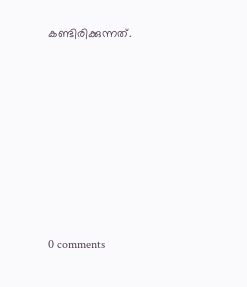കണ്ടിരിക്കുന്നത്.









0 comments